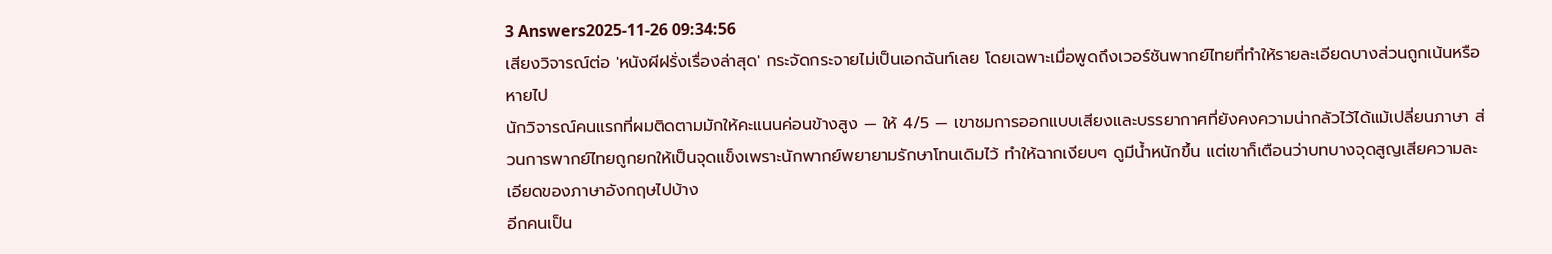3 Answers2025-11-26 09:34:56
เสียงวิจารณ์ต่อ 'หนังผีฝรั่งเรื่องล่าสุด' กระจัดกระจายไม่เป็นเอกฉันท์เลย โดยเฉพาะเมื่อพูดถึงเวอร์ชันพากย์ไทยที่ทำให้รายละเอียดบางส่วนถูกเน้นหรือหายไป
นักวิจารณ์คนแรกที่ผมติดตามมักให้คะแนนค่อนข้างสูง — ให้ 4/5 — เขาชมการออกแบบเสียงและบรรยากาศที่ยังคงความน่ากลัวไว้ได้แม้เปลี่ยนภาษา ส่วนการพากย์ไทยถูกยกให้เป็นจุดแข็งเพราะนักพากย์พยายามรักษาโทนเดิมไว้ ทำให้ฉากเงียบๆ ดูมีน้ำหนักขึ้น แต่เขาก็เตือนว่าบทบางจุดสูญเสียความละเอียดของภาษาอังกฤษไปบ้าง
อีกคนเป็น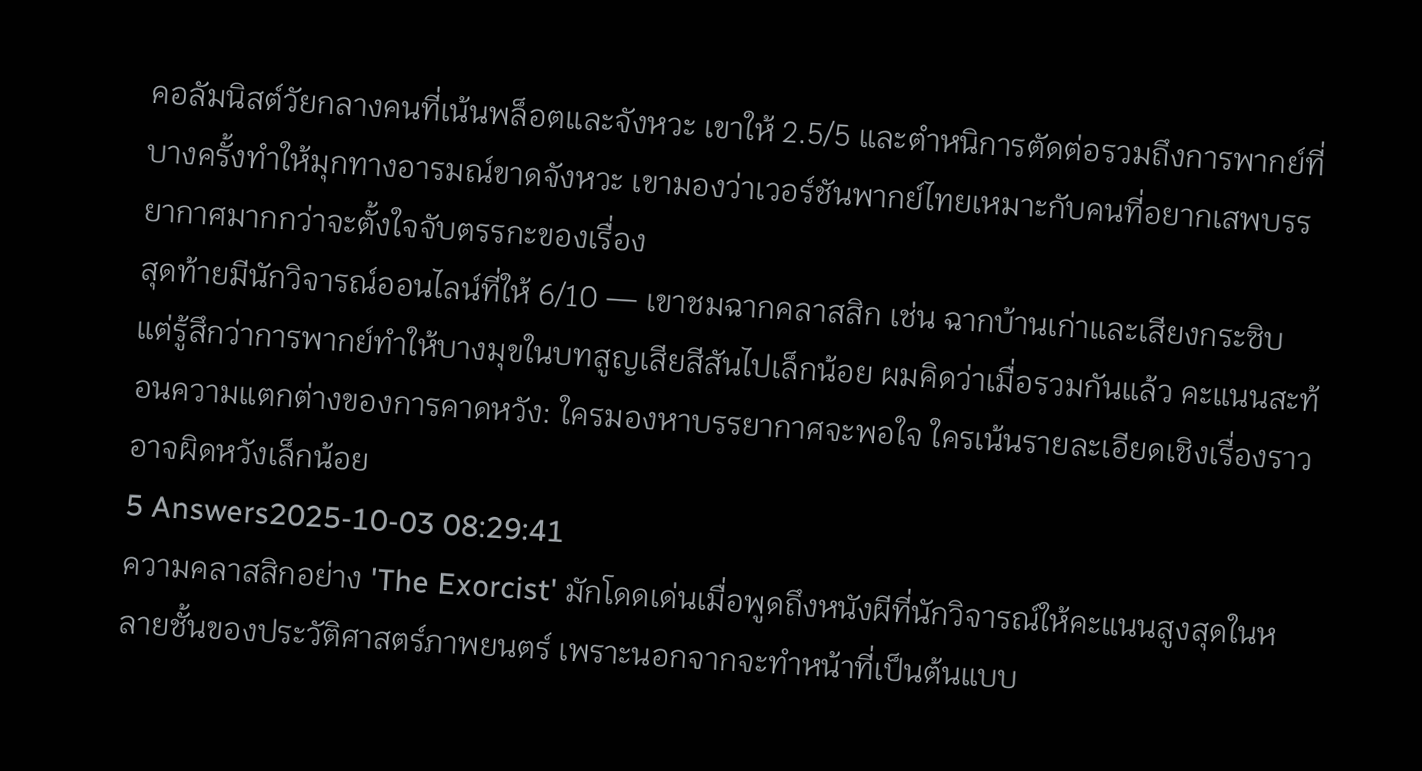คอลัมนิสต์วัยกลางคนที่เน้นพล็อตและจังหวะ เขาให้ 2.5/5 และตำหนิการตัดต่อรวมถึงการพากย์ที่บางครั้งทำให้มุกทางอารมณ์ขาดจังหวะ เขามองว่าเวอร์ชันพากย์ไทยเหมาะกับคนที่อยากเสพบรรยากาศมากกว่าจะตั้งใจจับตรรกะของเรื่อง
สุดท้ายมีนักวิจารณ์ออนไลน์ที่ให้ 6/10 — เขาชมฉากคลาสสิก เช่น ฉากบ้านเก่าและเสียงกระซิบ แต่รู้สึกว่าการพากย์ทำให้บางมุขในบทสูญเสียสีสันไปเล็กน้อย ผมคิดว่าเมื่อรวมกันแล้ว คะแนนสะท้อนความแตกต่างของการคาดหวัง: ใครมองหาบรรยากาศจะพอใจ ใครเน้นรายละเอียดเชิงเรื่องราวอาจผิดหวังเล็กน้อย
5 Answers2025-10-03 08:29:41
ความคลาสสิกอย่าง 'The Exorcist' มักโดดเด่นเมื่อพูดถึงหนังผีที่นักวิจารณ์ให้คะแนนสูงสุดในหลายชั้นของประวัติศาสตร์ภาพยนตร์ เพราะนอกจากจะทำหน้าที่เป็นต้นแบบ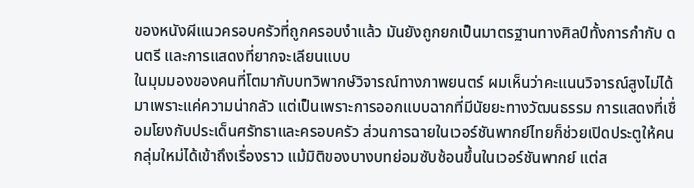ของหนังผีแนวครอบครัวที่ถูกครอบงำแล้ว มันยังถูกยกเป็นมาตรฐานทางศิลป์ทั้งการกำกับ ดนตรี และการแสดงที่ยากจะเลียนแบบ
ในมุมมองของคนที่โตมากับบทวิพากษ์วิจารณ์ทางภาพยนตร์ ผมเห็นว่าคะแนนวิจารณ์สูงไม่ได้มาเพราะแค่ความน่ากลัว แต่เป็นเพราะการออกแบบฉากที่มีนัยยะทางวัฒนธรรม การแสดงที่เชื่อมโยงกับประเด็นศรัทธาและครอบครัว ส่วนการฉายในเวอร์ชันพากย์ไทยก็ช่วยเปิดประตูให้คนกลุ่มใหม่ได้เข้าถึงเรื่องราว แม้มิติของบางบทย่อมซับซ้อนขึ้นในเวอร์ชันพากย์ แต่ส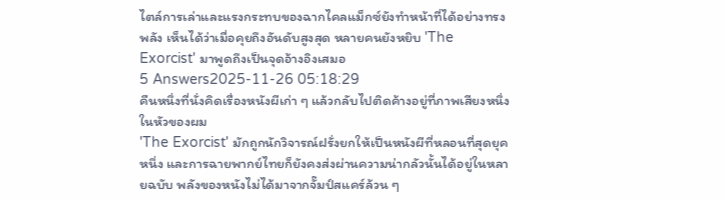ไตล์การเล่าและแรงกระทบของฉากไคลแม็กซ์ยังทำหน้าที่ได้อย่างทรงพลัง เห็นได้ว่าเมื่อคุยถึงอันดับสูงสุด หลายคนยังหยิบ 'The Exorcist' มาพูดถึงเป็นจุดอ้างอิงเสมอ
5 Answers2025-11-26 05:18:29
คืนหนึ่งที่นั่งคิดเรื่องหนังผีเก่า ๆ แล้วกลับไปติดค้างอยู่ที่ภาพเสียงหนึ่งในหัวของผม
'The Exorcist' มักถูกนักวิจารณ์ฝรั่งยกให้เป็นหนังผีที่หลอนที่สุดยุคหนึ่ง และการฉายพากย์ไทยก็ยังคงส่งผ่านความน่ากลัวนั้นได้อยู่ในหลายฉบับ พลังของหนังไม่ได้มาจากจั๊มป์สแคร์ล้วน ๆ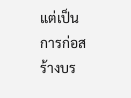แต่เป็นการก่อสร้างบร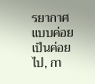รยากาศแบบค่อยเป็นค่อยไป, กา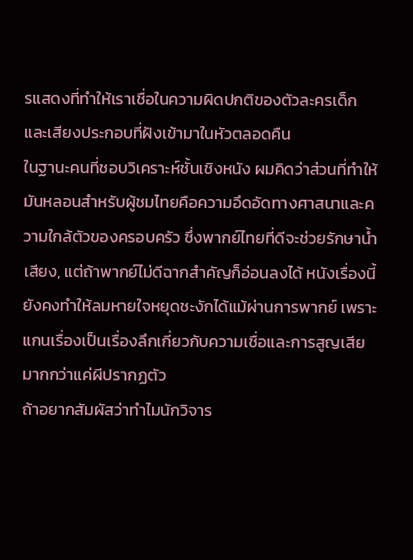รแสดงที่ทำให้เราเชื่อในความผิดปกติของตัวละครเด็ก และเสียงประกอบที่ฝังเข้ามาในหัวตลอดคืน
ในฐานะคนที่ชอบวิเคราะห์ชั้นเชิงหนัง ผมคิดว่าส่วนที่ทำให้มันหลอนสำหรับผู้ชมไทยคือความอึดอัดทางศาสนาและความใกล้ตัวของครอบครัว ซึ่งพากย์ไทยที่ดีจะช่วยรักษาน้ำเสียง, แต่ถ้าพากย์ไม่ดีฉากสำคัญก็อ่อนลงได้ หนังเรื่องนี้ยังคงทำให้ลมหายใจหยุดชะงักได้แม้ผ่านการพากย์ เพราะแกนเรื่องเป็นเรื่องลึกเกี่ยวกับความเชื่อและการสูญเสียมากกว่าแค่ผีปรากฏตัว
ถ้าอยากสัมผัสว่าทำไมนักวิจาร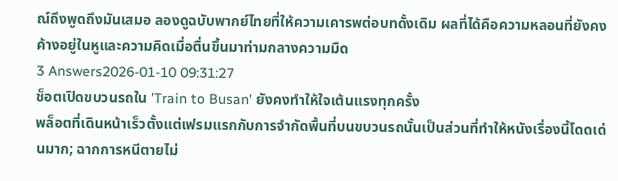ณ์ถึงพูดถึงมันเสมอ ลองดูฉบับพากย์ไทยที่ให้ความเคารพต่อบทดั้งเดิม ผลที่ได้คือความหลอนที่ยังคงค้างอยู่ในหูและความคิดเมื่อตื่นขึ้นมาท่ามกลางความมืด
3 Answers2026-01-10 09:31:27
ช็อตเปิดขบวนรถใน 'Train to Busan' ยังคงทำให้ใจเต้นแรงทุกครั้ง
พล็อตที่เดินหน้าเร็วตั้งแต่เฟรมแรกกับการจำกัดพื้นที่บนขบวนรถนั้นเป็นส่วนที่ทำให้หนังเรื่องนี้โดดเด่นมาก; ฉากการหนีตายไม่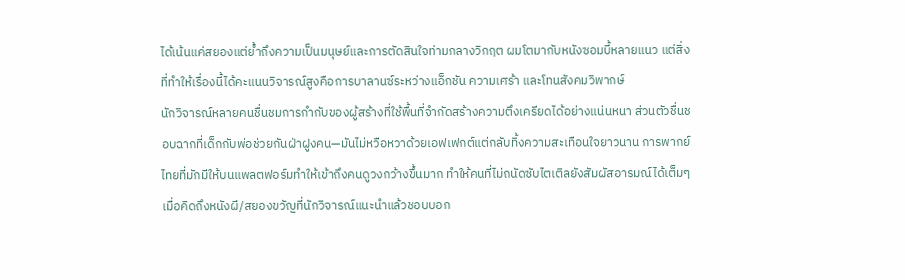ได้เน้นแค่สยองแต่ย้ำถึงความเป็นมนุษย์และการตัดสินใจท่ามกลางวิกฤต ผมโตมากับหนังซอมบี้หลายแนว แต่สิ่งที่ทำให้เรื่องนี้ได้คะแนนวิจารณ์สูงคือการบาลานซ์ระหว่างแอ็กชัน ความเศร้า และโทนสังคมวิพากษ์
นักวิจารณ์หลายคนชื่นชมการกำกับของผู้สร้างที่ใช้พื้นที่จำกัดสร้างความตึงเครียดได้อย่างแน่นหนา ส่วนตัวชื่นชอบฉากที่เด็กกับพ่อช่วยกันฝ่าฝูงคน—มันไม่หวือหวาด้วยเอฟเฟกต์แต่กลับทิ้งความสะเทือนใจยาวนาน การพากย์ไทยที่มักมีให้บนแพลตฟอร์มทำให้เข้าถึงคนดูวงกว้างขึ้นมาก ทำให้คนที่ไม่ถนัดซับไตเติลยังสัมผัสอารมณ์ได้เต็มๆ
เมื่อคิดถึงหนังผี/สยองขวัญที่นักวิจารณ์แนะนำแล้วชอบบอก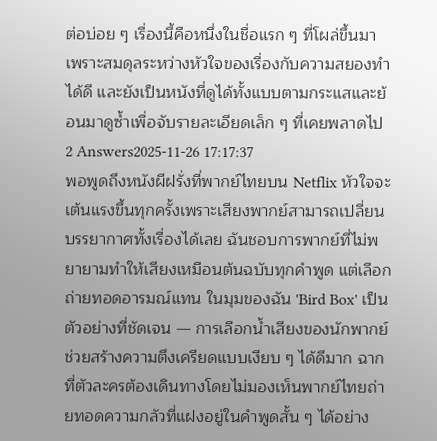ต่อบ่อย ๆ เรื่องนี้คือหนึ่งในชื่อแรก ๆ ที่โผล่ขึ้นมา เพราะสมดุลระหว่างหัวใจของเรื่องกับความสยองทำได้ดี และยังเป็นหนังที่ดูได้ทั้งแบบตามกระแสและย้อนมาดูซ้ำเพื่อจับรายละเอียดเล็ก ๆ ที่เคยพลาดไป
2 Answers2025-11-26 17:17:37
พอพูดถึงหนังผีฝรั่งที่พากย์ไทยบน Netflix หัวใจจะเต้นแรงขึ้นทุกครั้งเพราะเสียงพากย์สามารถเปลี่ยนบรรยากาศทั้งเรื่องได้เลย ฉันชอบการพากย์ที่ไม่พยายามทำให้เสียงเหมือนต้นฉบับทุกคำพูด แต่เลือกถ่ายทอดอารมณ์แทน ในมุมของฉัน 'Bird Box' เป็นตัวอย่างที่ชัดเจน — การเลือกน้ำเสียงของนักพากย์ช่วยสร้างความตึงเครียดแบบเงียบ ๆ ได้ดีมาก ฉากที่ตัวละครต้องเดินทางโดยไม่มองเห็นพากย์ไทยถ่ายทอดความกลัวที่แฝงอยู่ในคำพูดสั้น ๆ ได้อย่าง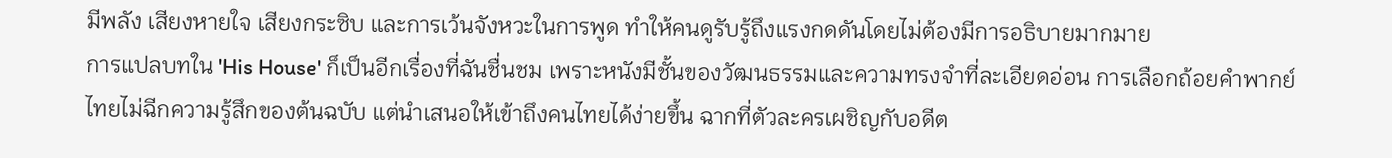มีพลัง เสียงหายใจ เสียงกระซิบ และการเว้นจังหวะในการพูด ทำให้คนดูรับรู้ถึงแรงกดดันโดยไม่ต้องมีการอธิบายมากมาย
การแปลบทใน 'His House' ก็เป็นอีกเรื่องที่ฉันชื่นชม เพราะหนังมีชั้นของวัฒนธรรมและความทรงจำที่ละเอียดอ่อน การเลือกถ้อยคำพากย์ไทยไม่ฉีกความรู้สึกของต้นฉบับ แต่นำเสนอให้เข้าถึงคนไทยได้ง่ายขึ้น ฉากที่ตัวละครเผชิญกับอดีต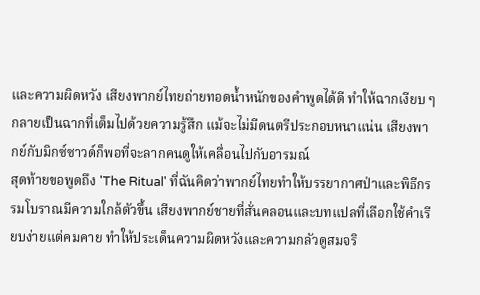และความผิดหวัง เสียงพากย์ไทยถ่ายทอดน้ำหนักของคำพูดได้ดี ทำให้ฉากเงียบ ๆ กลายเป็นฉากที่เต็มไปด้วยความรู้สึก แม้จะไม่มีดนตรีประกอบหนาแน่น เสียงพากย์กับมิกซ์ซาวด์ก็พอที่จะลากคนดูให้เคลื่อนไปกับอารมณ์
สุดท้ายขอพูดถึง 'The Ritual' ที่ฉันคิดว่าพากย์ไทยทำให้บรรยากาศป่าและพิธีกรรมโบราณมีความใกล้ตัวขึ้น เสียงพากย์ชายที่สั่นคลอนและบทแปลที่เลือกใช้คำเรียบง่ายแต่คมคาย ทำให้ประเด็นความผิดหวังและความกลัวดูสมจริ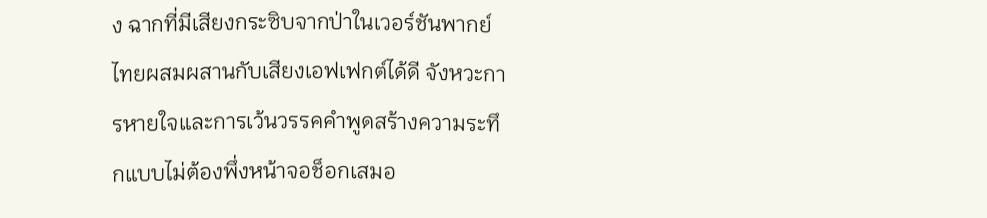ง ฉากที่มีเสียงกระซิบจากป่าในเวอร์ชันพากย์ไทยผสมผสานกับเสียงเอฟเฟกต์ได้ดี จังหวะการหายใจและการเว้นวรรคคำพูดสร้างความระทึกแบบไม่ต้องพึ่งหน้าจอช็อกเสมอ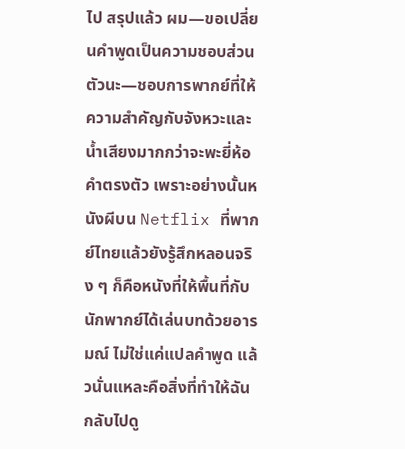ไป สรุปแล้ว ผม—ขอเปลี่ยนคำพูดเป็นความชอบส่วนตัวนะ—ชอบการพากย์ที่ให้ความสำคัญกับจังหวะและน้ำเสียงมากกว่าจะพะยี่ห้อคำตรงตัว เพราะอย่างนั้นหนังผีบน Netflix ที่พากย์ไทยแล้วยังรู้สึกหลอนจริง ๆ ก็คือหนังที่ให้พื้นที่กับนักพากย์ได้เล่นบทด้วยอารมณ์ ไม่ใช่แค่แปลคำพูด แล้วนั่นแหละคือสิ่งที่ทำให้ฉันกลับไปดู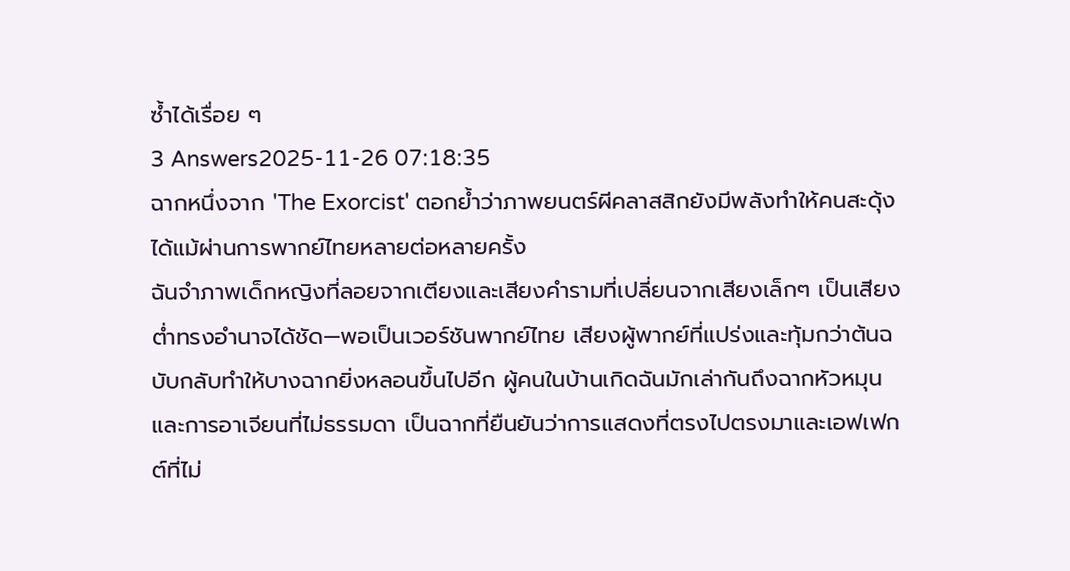ซ้ำได้เรื่อย ๆ
3 Answers2025-11-26 07:18:35
ฉากหนึ่งจาก 'The Exorcist' ตอกย้ำว่าภาพยนตร์ผีคลาสสิกยังมีพลังทำให้คนสะดุ้งได้แม้ผ่านการพากย์ไทยหลายต่อหลายครั้ง
ฉันจำภาพเด็กหญิงที่ลอยจากเตียงและเสียงคำรามที่เปลี่ยนจากเสียงเล็กๆ เป็นเสียงต่ำทรงอำนาจได้ชัด—พอเป็นเวอร์ชันพากย์ไทย เสียงผู้พากย์ที่แปร่งและทุ้มกว่าต้นฉบับกลับทำให้บางฉากยิ่งหลอนขึ้นไปอีก ผู้คนในบ้านเกิดฉันมักเล่ากันถึงฉากหัวหมุนและการอาเจียนที่ไม่ธรรมดา เป็นฉากที่ยืนยันว่าการแสดงที่ตรงไปตรงมาและเอฟเฟกต์ที่ไม่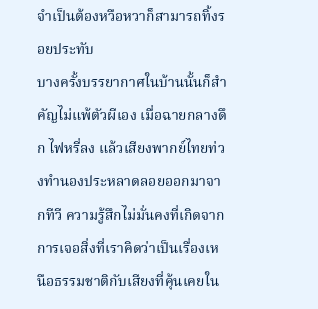จำเป็นต้องหวือหวาก็สามารถทิ้งรอยประทับ
บางครั้งบรรยากาศในบ้านนั้นก็สำคัญไม่แพ้ตัวผีเอง เมื่อฉายกลางดึก ไฟหรี่ลง แล้วเสียงพากย์ไทยท่วงทำนองประหลาดลอยออกมาจากทีวี ความรู้สึกไม่มั่นคงที่เกิดจากการเจอสิ่งที่เราคิดว่าเป็นเรื่องเหนือธรรมชาติกับเสียงที่คุ้นเคยใน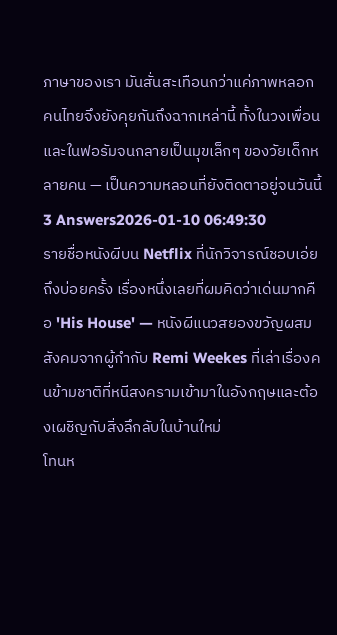ภาษาของเรา มันสั่นสะเทือนกว่าแค่ภาพหลอก คนไทยจึงยังคุยกันถึงฉากเหล่านี้ ทั้งในวงเพื่อนและในฟอรัมจนกลายเป็นมุขเล็กๆ ของวัยเด็กหลายคน — เป็นความหลอนที่ยังติดตาอยู่จนวันนี้
3 Answers2026-01-10 06:49:30
รายชื่อหนังผีบน Netflix ที่นักวิจารณ์ชอบเอ่ยถึงบ่อยครั้ง เรื่องหนึ่งเลยที่ผมคิดว่าเด่นมากคือ 'His House' — หนังผีแนวสยองขวัญผสมสังคมจากผู้กำกับ Remi Weekes ที่เล่าเรื่องคนข้ามชาติที่หนีสงครามเข้ามาในอังกฤษและต้องเผชิญกับสิ่งลึกลับในบ้านใหม่
โทนห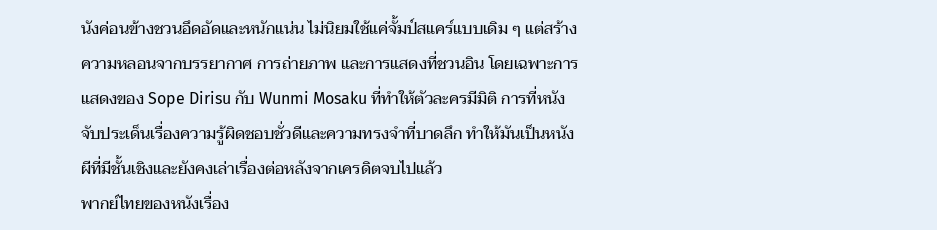นังค่อนข้างชวนอึดอัดและหนักแน่น ไม่นิยมใช้แค่จั้มป์สแคร์แบบเดิม ๆ แต่สร้างความหลอนจากบรรยากาศ การถ่ายภาพ และการแสดงที่ชวนอิน โดยเฉพาะการแสดงของ Sope Dirisu กับ Wunmi Mosaku ที่ทำให้ตัวละครมีมิติ การที่หนังจับประเด็นเรื่องความรู้ผิดชอบชั่วดีและความทรงจำที่บาดลึก ทำให้มันเป็นหนังผีที่มีชั้นเชิงและยังคงเล่าเรื่องต่อหลังจากเครดิตจบไปแล้ว
พากย์ไทยของหนังเรื่อง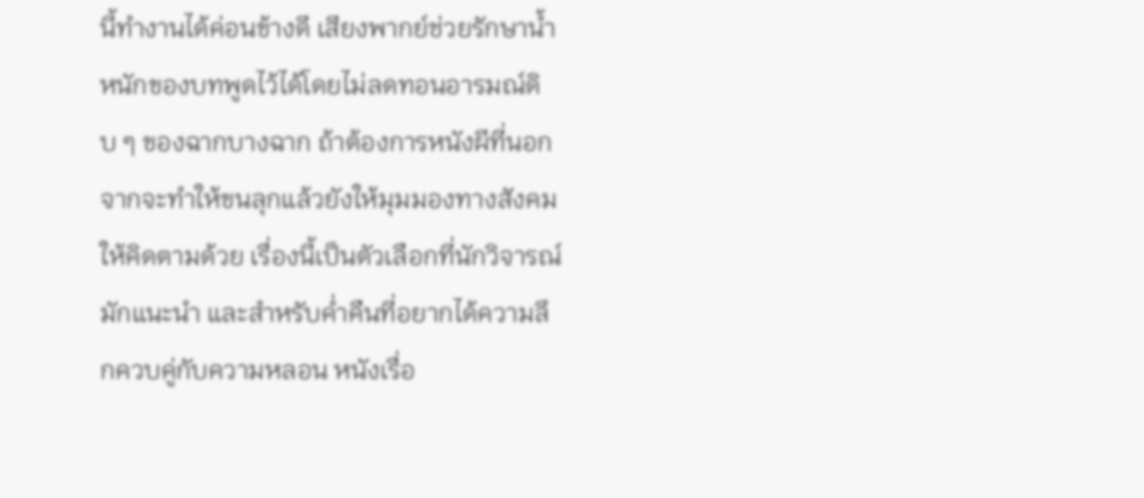นี้ทำงานได้ค่อนข้างดี เสียงพากย์ช่วยรักษาน้ำหนักของบทพูดไว้ได้โดยไม่ลดทอนอารมณ์ดิบ ๆ ของฉากบางฉาก ถ้าต้องการหนังผีที่นอกจากจะทำให้ขนลุกแล้วยังให้มุมมองทางสังคมให้คิดตามด้วย เรื่องนี้เป็นตัวเลือกที่นักวิจารณ์มักแนะนำ และสำหรับค่ำคืนที่อยากได้ความลึกควบคู่กับความหลอน หนังเรื่อ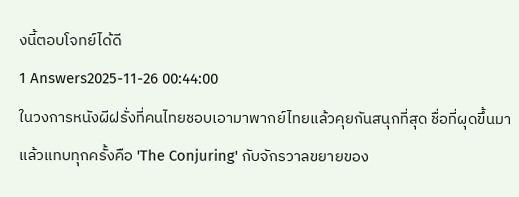งนี้ตอบโจทย์ได้ดี
1 Answers2025-11-26 00:44:00
ในวงการหนังผีฝรั่งที่คนไทยชอบเอามาพากย์ไทยแล้วคุยกันสนุกที่สุด ชื่อที่ผุดขึ้นมาแล้วแทบทุกครั้งคือ 'The Conjuring' กับจักรวาลขยายของ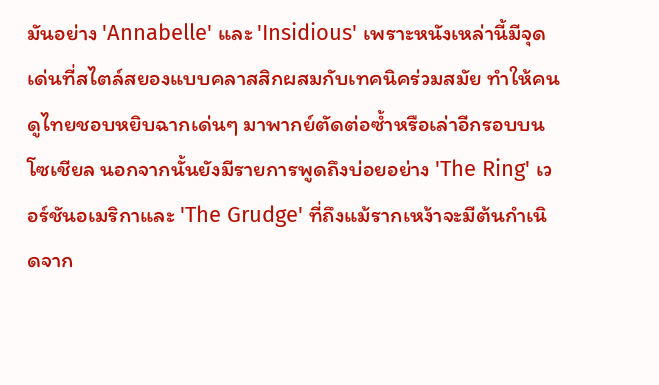มันอย่าง 'Annabelle' และ 'Insidious' เพราะหนังเหล่านี้มีจุดเด่นที่สไตล์สยองแบบคลาสสิกผสมกับเทคนิคร่วมสมัย ทำให้คนดูไทยชอบหยิบฉากเด่นๆ มาพากย์ตัดต่อซ้ำหรือเล่าอีกรอบบนโซเชียล นอกจากนั้นยังมีรายการพูดถึงบ่อยอย่าง 'The Ring' เวอร์ชันอเมริกาและ 'The Grudge' ที่ถึงแม้รากเหง้าจะมีต้นกำเนิดจาก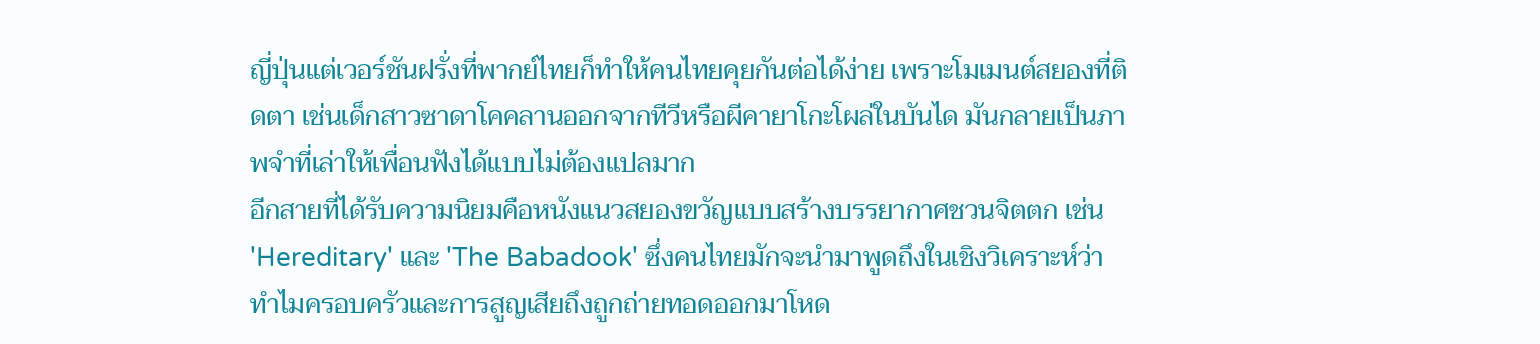ญี่ปุ่นแต่เวอร์ชันฝรั่งที่พากย์ไทยก็ทำให้คนไทยคุยกันต่อได้ง่าย เพราะโมเมนต์สยองที่ติดตา เช่นเด็กสาวซาดาโคคลานออกจากทีวีหรือผีคายาโกะโผล่ในบันได มันกลายเป็นภาพจำที่เล่าให้เพื่อนฟังได้แบบไม่ต้องแปลมาก
อีกสายที่ได้รับความนิยมคือหนังแนวสยองขวัญแบบสร้างบรรยากาศชวนจิตตก เช่น 'Hereditary' และ 'The Babadook' ซึ่งคนไทยมักจะนำมาพูดถึงในเชิงวิเคราะห์ว่าทำไมครอบครัวและการสูญเสียถึงถูกถ่ายทอดออกมาโหด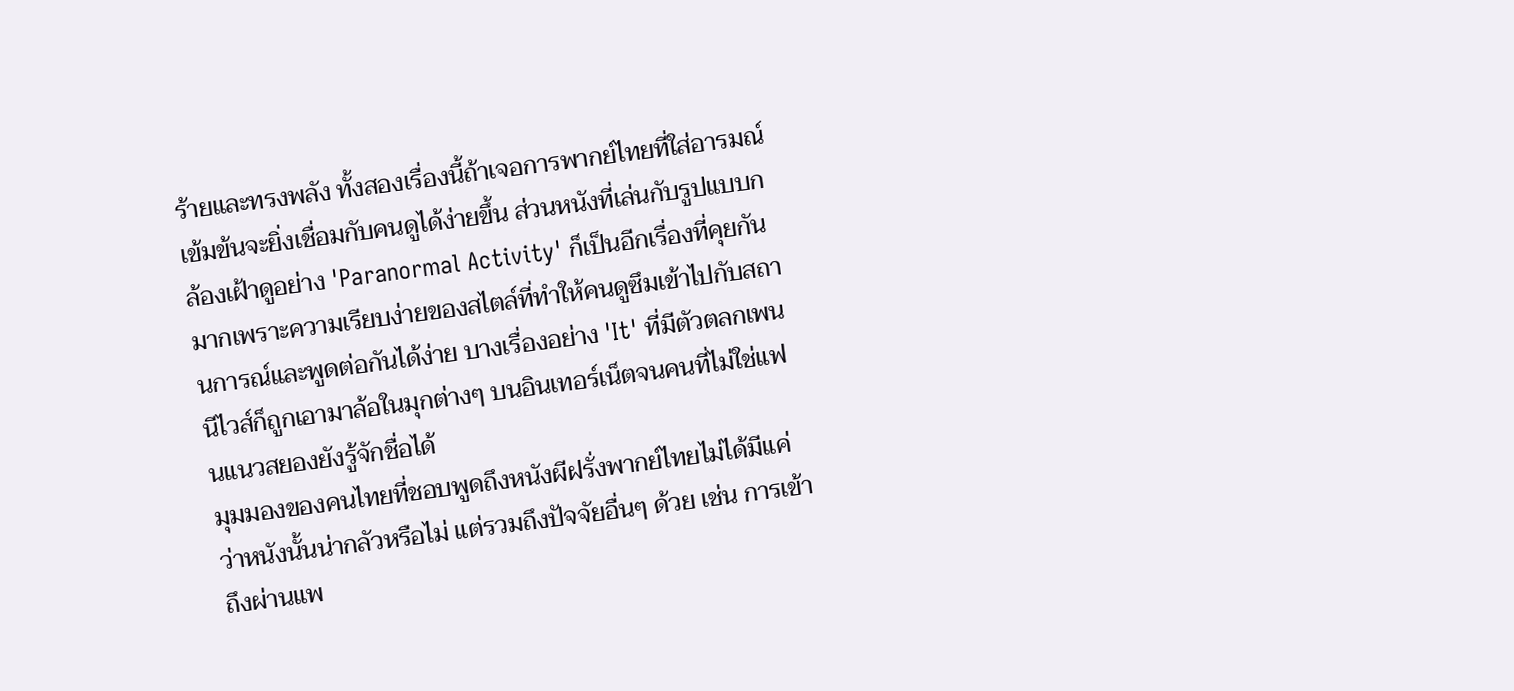ร้ายและทรงพลัง ทั้งสองเรื่องนี้ถ้าเจอการพากย์ไทยที่ใส่อารมณ์เข้มข้นจะยิ่งเชื่อมกับคนดูได้ง่ายขึ้น ส่วนหนังที่เล่นกับรูปแบบกล้องเฝ้าดูอย่าง 'Paranormal Activity' ก็เป็นอีกเรื่องที่คุยกันมากเพราะความเรียบง่ายของสไตล์ที่ทำให้คนดูซึมเข้าไปกับสถานการณ์และพูดต่อกันได้ง่าย บางเรื่องอย่าง 'It' ที่มีตัวตลกเพนนีไวส์ก็ถูกเอามาล้อในมุกต่างๆ บนอินเทอร์เน็ตจนคนที่ไม่ใช่แฟนแนวสยองยังรู้จักชื่อได้
มุมมองของคนไทยที่ชอบพูดถึงหนังผีฝรั่งพากย์ไทยไม่ได้มีแค่ว่าหนังนั้นน่ากลัวหรือไม่ แต่รวมถึงปัจจัยอื่นๆ ด้วย เช่น การเข้าถึงผ่านแพ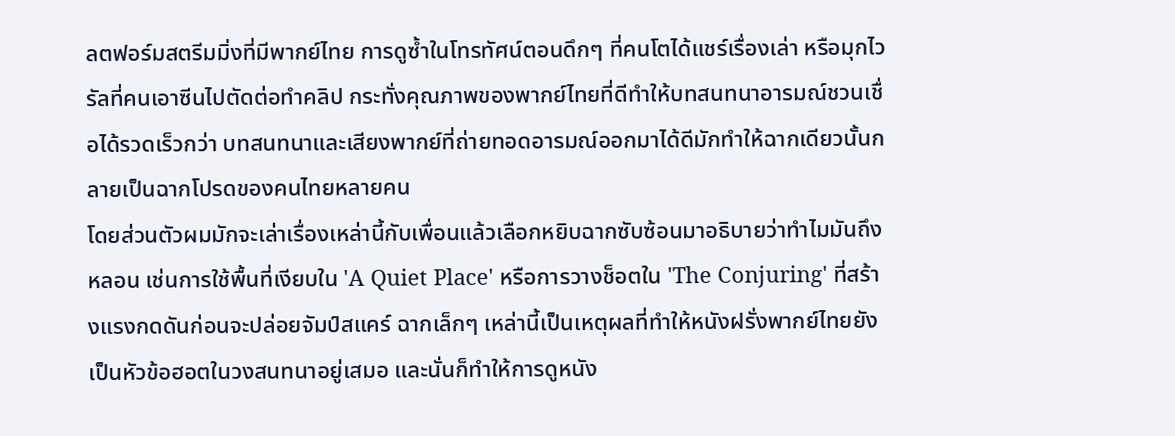ลตฟอร์มสตรีมมิ่งที่มีพากย์ไทย การดูซ้ำในโทรทัศน์ตอนดึกๆ ที่คนโตได้แชร์เรื่องเล่า หรือมุกไวรัลที่คนเอาซีนไปตัดต่อทำคลิป กระทั่งคุณภาพของพากย์ไทยที่ดีทำให้บทสนทนาอารมณ์ชวนเชื่อได้รวดเร็วกว่า บทสนทนาและเสียงพากย์ที่ถ่ายทอดอารมณ์ออกมาได้ดีมักทำให้ฉากเดียวนั้นกลายเป็นฉากโปรดของคนไทยหลายคน
โดยส่วนตัวผมมักจะเล่าเรื่องเหล่านี้กับเพื่อนแล้วเลือกหยิบฉากซับซ้อนมาอธิบายว่าทำไมมันถึงหลอน เช่นการใช้พื้นที่เงียบใน 'A Quiet Place' หรือการวางช็อตใน 'The Conjuring' ที่สร้างแรงกดดันก่อนจะปล่อยจัมป์สแคร์ ฉากเล็กๆ เหล่านี้เป็นเหตุผลที่ทำให้หนังฝรั่งพากย์ไทยยังเป็นหัวข้อฮอตในวงสนทนาอยู่เสมอ และนั่นก็ทำให้การดูหนัง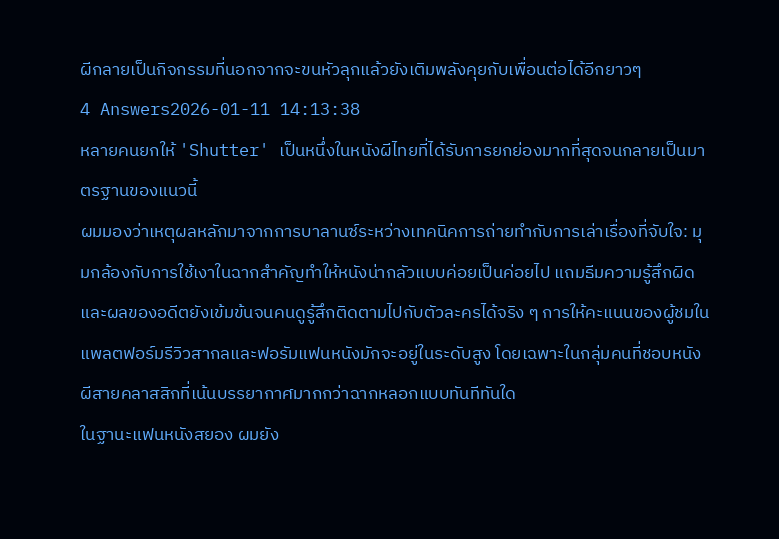ผีกลายเป็นกิจกรรมที่นอกจากจะขนหัวลุกแล้วยังเติมพลังคุยกับเพื่อนต่อได้อีกยาวๆ
4 Answers2026-01-11 14:13:38
หลายคนยกให้ 'Shutter' เป็นหนึ่งในหนังผีไทยที่ได้รับการยกย่องมากที่สุดจนกลายเป็นมาตรฐานของแนวนี้
ผมมองว่าเหตุผลหลักมาจากการบาลานซ์ระหว่างเทคนิคการถ่ายทำกับการเล่าเรื่องที่จับใจ: มุมกล้องกับการใช้เงาในฉากสำคัญทำให้หนังน่ากลัวแบบค่อยเป็นค่อยไป แถมธีมความรู้สึกผิดและผลของอดีตยังเข้มข้นจนคนดูรู้สึกติดตามไปกับตัวละครได้จริง ๆ การให้คะแนนของผู้ชมในแพลตฟอร์มรีวิวสากลและฟอรัมแฟนหนังมักจะอยู่ในระดับสูง โดยเฉพาะในกลุ่มคนที่ชอบหนังผีสายคลาสสิกที่เน้นบรรยากาศมากกว่าฉากหลอกแบบทันทีทันใด
ในฐานะแฟนหนังสยอง ผมยัง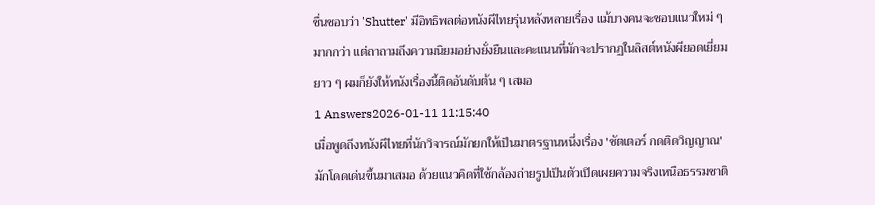ชื่นชอบว่า 'Shutter' มีอิทธิพลต่อหนังผีไทยรุ่นหลังหลายเรื่อง แม้บางคนจะชอบแนวใหม่ ๆ มากกว่า แต่ถาถามถึงความนิยมอย่างยั่งยืนและคะแนนที่มักจะปรากฏในลิสต์หนังผียอดเยี่ยมยาว ๆ ผมก็ยังให้หนังเรื่องนี้ติดอันดับต้น ๆ เสมอ
1 Answers2026-01-11 11:15:40
เมื่อพูดถึงหนังผีไทยที่นักวิจารณ์มักยกให้เป็นมาตรฐานหนึ่งเรื่อง 'ชัตเตอร์ กดติดวิญญาณ' มักโดดเด่นขึ้นมาเสมอ ด้วยแนวคิดที่ใช้กล้องถ่ายรูปเป็นตัวเปิดเผยความจริงเหนือธรรมชาติ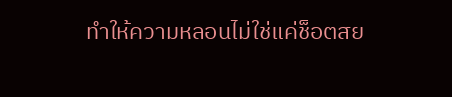ทำให้ความหลอนไม่ใช่แค่ช็อตสย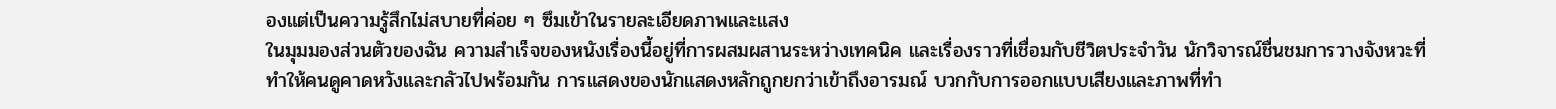องแต่เป็นความรู้สึกไม่สบายที่ค่อย ๆ ซึมเข้าในรายละเอียดภาพและแสง
ในมุมมองส่วนตัวของฉัน ความสำเร็จของหนังเรื่องนี้อยู่ที่การผสมผสานระหว่างเทคนิค และเรื่องราวที่เชื่อมกับชีวิตประจำวัน นักวิจารณ์ชื่นชมการวางจังหวะที่ทำให้คนดูคาดหวังและกลัวไปพร้อมกัน การแสดงของนักแสดงหลักถูกยกว่าเข้าถึงอารมณ์ บวกกับการออกแบบเสียงและภาพที่ทำ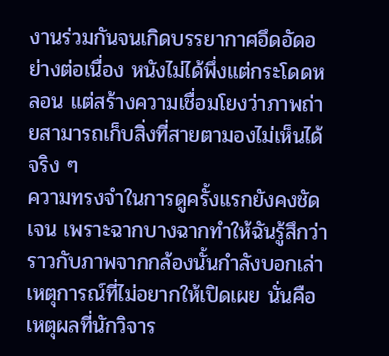งานร่วมกันจนเกิดบรรยากาศอึดอัดอย่างต่อเนื่อง หนังไม่ได้พึ่งแต่กระโดดหลอน แต่สร้างความเชื่อมโยงว่าภาพถ่ายสามารถเก็บสิ่งที่สายตามองไม่เห็นได้จริง ๆ
ความทรงจำในการดูครั้งแรกยังคงชัดเจน เพราะฉากบางฉากทำให้ฉันรู้สึกว่าราวกับภาพจากกล้องนั้นกำลังบอกเล่าเหตุการณ์ที่ไม่อยากให้เปิดเผย นั่นคือเหตุผลที่นักวิจาร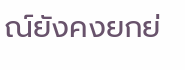ณ์ยังคงยกย่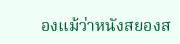องแม้ว่าหนังสยองส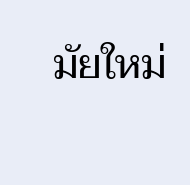มัยใหม่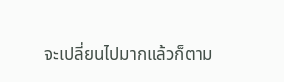จะเปลี่ยนไปมากแล้วก็ตาม